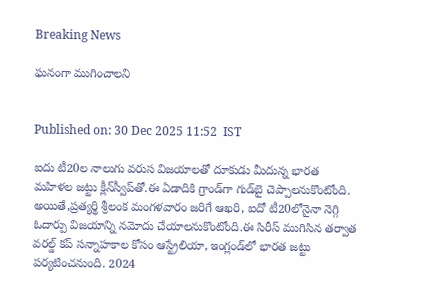Breaking News

ఘనంగా ముగించాలని


Published on: 30 Dec 2025 11:52  IST

ఐదు టీ20ల నాలుగు వరుస విజయాలతో దూకుడు మీదున్న భారత మహిళల జట్టు క్లీన్‌స్వీప్‌తో.ఈ ఏడాదికి గ్రాండ్‌గా గుడ్‌బై చెప్పాలనుకొంటోంది. అయితే,ప్రత్యర్థి శ్రీలంక మంగళవారం జరిగే ఆఖరి, ఐదో టీ20లోనైనా నెగ్గి ఓదార్పు విజయాన్ని నమోదు చేయాలనుకొంటోంది.ఈ సిరీస్‌ ముగిసిన తర్వాత వరల్డ్‌ కప్‌ సన్నాహకాల కోసం ఆస్ట్రేలియా, ఇంగ్లండ్‌లో భారత జట్టు పర్యటించనుంది. 2024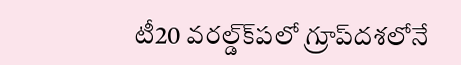టీ20 వరల్డ్‌క్‌పలో గ్రూప్‌దశలోనే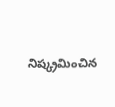నిష్క్రమించిన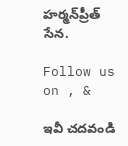హర్మన్‌ప్రీత్‌ సేన.

Follow us on , &

ఇవీ చదవండి